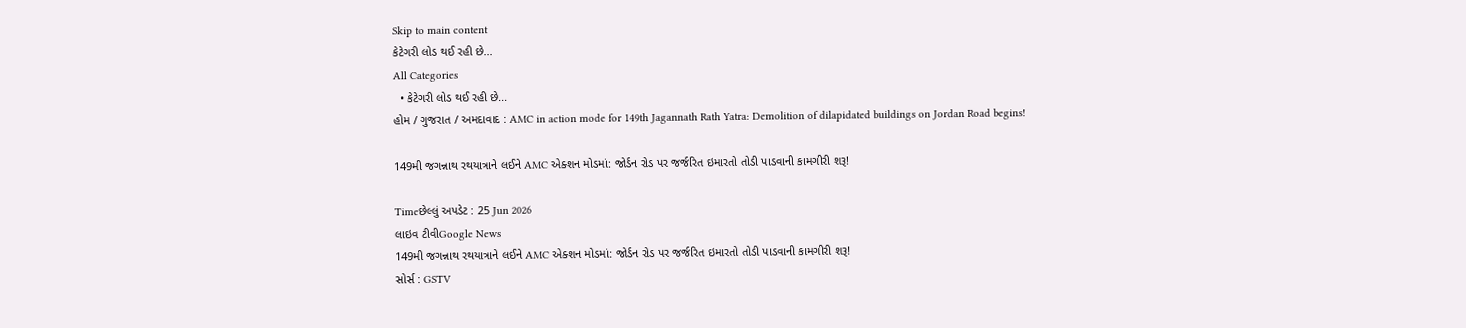Skip to main content
કેટેગરી લોડ થઈ રહી છે...
All Categories
  • કેટેગરી લોડ થઈ રહી છે...
હોમ / ગુજરાત / અમદાવાદ : AMC in action mode for 149th Jagannath Rath Yatra: Demolition of dilapidated buildings on Jordan Road begins!

149મી જગન્નાથ રથયાત્રાને લઈને AMC એક્શન મોડમાં: જોર્ડન રોડ પર જર્જરિત ઇમારતો તોડી પાડવાની કામગીરી શરૂ!

Timeછેલ્લું અપડેટ : 25 Jun 2026
લાઇવ ટીવીGoogle News
149મી જગન્નાથ રથયાત્રાને લઈને AMC એક્શન મોડમાં: જોર્ડન રોડ પર જર્જરિત ઇમારતો તોડી પાડવાની કામગીરી શરૂ!
સોર્સ : GSTV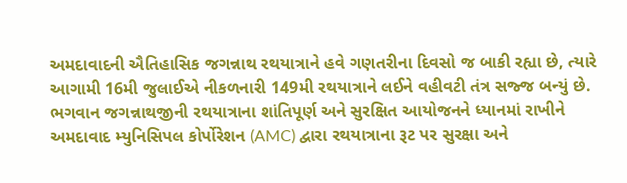અમદાવાદની ઐતિહાસિક જગન્નાથ રથયાત્રાને હવે ગણતરીના દિવસો જ બાકી રહ્યા છે, ત્યારે આગામી 16મી જુલાઈએ નીકળનારી 149મી રથયાત્રાને લઈને વહીવટી તંત્ર સજ્જ બન્યું છે. ભગવાન જગન્નાથજીની રથયાત્રાના શાંતિપૂર્ણ અને સુરક્ષિત આયોજનને ધ્યાનમાં રાખીને અમદાવાદ મ્યુનિસિપલ કોર્પોરેશન (AMC) દ્વારા રથયાત્રાના રૂટ પર સુરક્ષા અને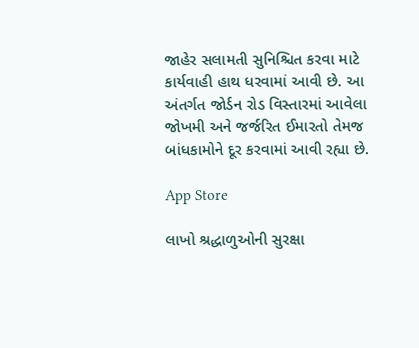જાહેર સલામતી સુનિશ્ચિત કરવા માટે કાર્યવાહી હાથ ધરવામાં આવી છે. આ અંતર્ગત જોર્ડન રોડ વિસ્તારમાં આવેલા જોખમી અને જર્જરિત ઈમારતો તેમજ બાંધકામોને દૂર કરવામાં આવી રહ્યા છે.

App Store

લાખો શ્રદ્ધાળુઓની સુરક્ષા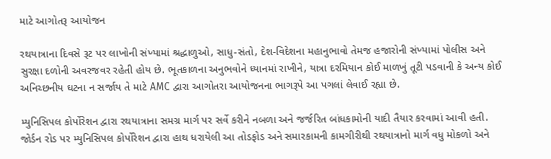માટે આગોતરૂ આયોજન

રથયાત્રાના દિવસે રૂટ પર લાખોની સંખ્યામાં શ્રદ્ધાળુઓ, સાધુ-સંતો, દેશ-વિદેશના મહાનુભાવો તેમજ હજારોની સંખ્યામાં પોલીસ અને સુરક્ષા દળોની અવરજવર રહેતી હોય છે. ભૂતકાળના અનુભવોને ધ્યાનમાં રાખીને, યાત્રા દરમિયાન કોઈ માળખું તૂટી પડવાની કે અન્ય કોઈ અનિચ્છનીય ઘટના ન સર્જાય તે માટે AMC દ્વારા આગોતરા આયોજનના ભાગરૂપે આ પગલાં લેવાઈ રહ્યા છે.

મ્યુનિસિપલ કોર્પોરેશન દ્વારા રથયાત્રાના સમગ્ર માર્ગ પર સર્વે કરીને નબળા અને જર્જરિત બાંધકામોની યાદી તૈયાર કરવામાં આવી હતી. જોર્ડન રોડ પર મ્યુનિસિપલ કોર્પોરેશન દ્વારા હાથ ધરાયેલી આ તોડફોડ અને સમારકામની કામગીરીથી રથયાત્રાનો માર્ગ વધુ મોકળો અને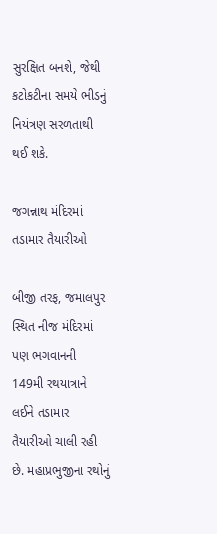સુરક્ષિત બનશે, જેથી કટોકટીના સમયે ભીડનું નિયંત્રણ સરળતાથી થઈ શકે.

જગન્નાથ મંદિરમાં તડામાર તૈયારીઓ

બીજી તરફ, જમાલપુર સ્થિત નીજ મંદિરમાં પણ ભગવાનની 149મી રથયાત્રાને લઈને તડામાર તૈયારીઓ ચાલી રહી છે. મહાપ્રભુજીના રથોનું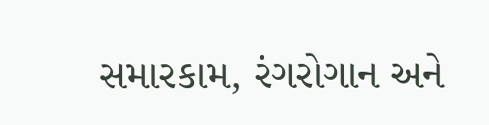સમારકામ, રંગરોગાન અને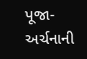પૂજા-અર્ચનાની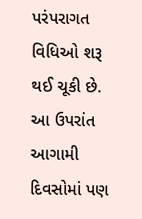પરંપરાગત વિધિઓ શરૂ થઈ ચૂકી છે. આ ઉપરાંત આગામી દિવસોમાં પણ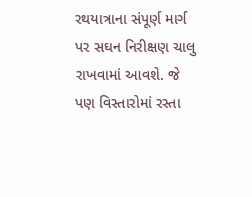રથયાત્રાના સંપૂર્ણ માર્ગ પર સઘન નિરીક્ષણ ચાલુ રાખવામાં આવશે. જે પણ વિસ્તારોમાં રસ્તા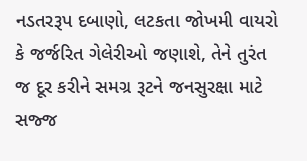નડતરરૂપ દબાણો, લટકતા જોખમી વાયરો કે જર્જરિત ગેલેરીઓ જણાશે, તેને તુરંત જ દૂર કરીને સમગ્ર રૂટને જનસુરક્ષા માટે સજ્જ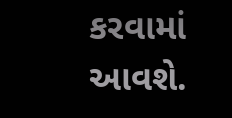કરવામાં આવશે.